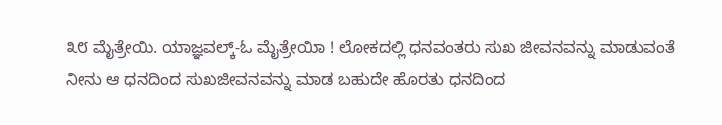೩೮ ಮೈತ್ರೇಯಿ. ಯಾಜ್ಞವಲ್ಕ್-ಓ ಮೈತ್ರೇಯಿಾ ! ಲೋಕದಲ್ಲಿ ಧನವಂತರು ಸುಖ ಜೀವನವನ್ನು ಮಾಡುವಂತೆ ನೀನು ಆ ಧನದಿಂದ ಸುಖಜೀವನವನ್ನು ಮಾಡ ಬಹುದೇ ಹೊರತು ಧನದಿಂದ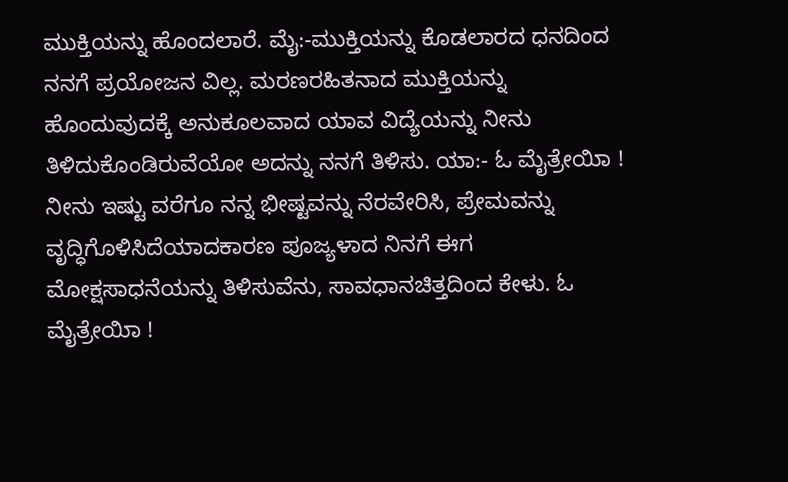ಮುಕ್ತಿಯನ್ನು ಹೊಂದಲಾರೆ. ಮೈ:-ಮುಕ್ತಿಯನ್ನು ಕೊಡಲಾರದ ಧನದಿಂದ ನನಗೆ ಪ್ರಯೋಜನ ವಿಲ್ಲ. ಮರಣರಹಿತನಾದ ಮುಕ್ತಿಯನ್ನು ಹೊಂದುವುದಕ್ಕೆ ಅನುಕೂಲವಾದ ಯಾವ ವಿದ್ಯೆಯನ್ನು ನೀನು ತಿಳಿದುಕೊಂಡಿರುವೆಯೋ ಅದನ್ನು ನನಗೆ ತಿಳಿಸು. ಯಾ:- ಓ ಮೈತ್ರೇಯಿಾ ! ನೀನು ಇಷ್ಟು ವರೆಗೂ ನನ್ನ ಭೀಷ್ಟವನ್ನು ನೆರವೇರಿಸಿ, ಪ್ರೇಮವನ್ನು ವೃದ್ಧಿಗೊಳಿಸಿದೆಯಾದಕಾರಣ ಪೂಜ್ಯಳಾದ ನಿನಗೆ ಈಗ ಮೋಕ್ಷಸಾಧನೆಯನ್ನು ತಿಳಿಸುವೆನು, ಸಾವಧಾನಚಿತ್ತದಿಂದ ಕೇಳು. ಓ ಮೈತ್ರೇಯಿಾ !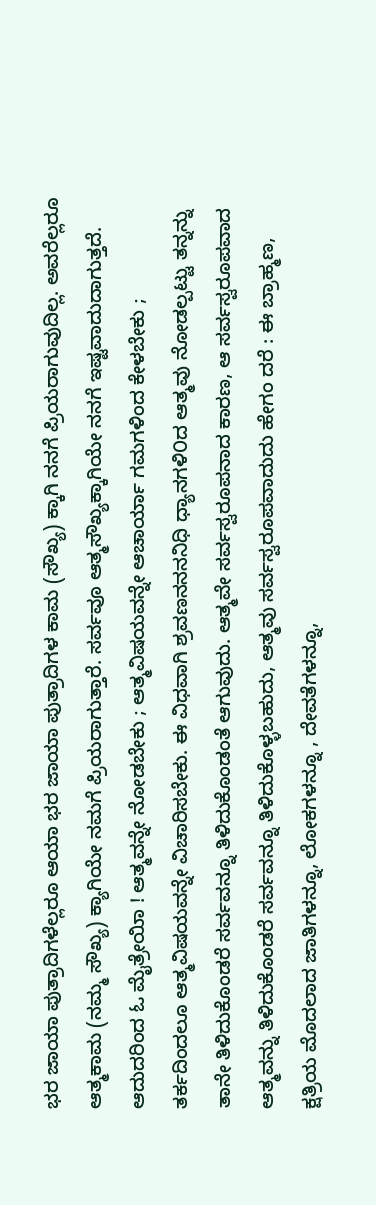ಭರ ಜಾಯಾ ಪುತ್ರಾದಿಗಳೆಲ್ಲರೂ ಆಯಾ ಭರ ಜಾಯಾ ಪುತ್ರಾದಿಗಳ ಕಾಮ (ಸೌಖ್ಯ) ಕ್ಕಾಗಿ ನನಗೆ ಪ್ರಿಯರಾಗುವುದಿಲ್ಲ. ಅವರೆಲ್ಲರೂ ಆತ್ಮಕಾಮ (ನಮ್ಮ ಸೌಖ್ಯ) ಕ್ಯಾಗಿಯೇ ನಮಗೆ ಪ್ರಿಯರಾಗುತ್ತಾರೆ. ಸರ್ವವೂ ಆತ್ಮಸೌಖ್ಯಕ್ಕಾಗಿಯೇ ನನಗೆ ಇಷ್ಟವಾದುದಾಗುತ್ತದೆ. ಆದುದರಿಂದ ಓ ಮೈತ್ರೇಯಿಾ ! ಆತ್ಮವನ್ನೇ ನೋಡಬೇಕು ; ಆತ್ಮವಿಷಯವನ್ನೇ ಆಚಾರ್ಯಾ ಗಮಗಳಿಂದ ಕೇಳಬೇಕು ; ತರ್ಕದಿಂದಲೂ ಆತ್ಮವಿಷಯವನ್ನೇ ವಿಚಾರಿಸಬೇಕು. ಈ ವಿಧವಾಗಿ ಶ್ರವಣನನನನಿಧಿ ಧ್ಯಾನಗಳಿ೦ದ ಆತ್ಮವು ನೋಡಲ್ಪಟ್ಟು ತನ್ನನ್ನು ತಾನೇ ತಿಳಿದುಕೊಂಡರೆ ಸರ್ವವನ್ನೂ ತಿಳಿದುಕೊಂಡಂತೆ ಆಗುವುದು. ಆತ್ಮವೇ ಸರ್ವಸ್ವರೂಪನಾದ ಕಾರಣ, ಆ ಸರ್ವಸ್ವರೂಪವಾದ ಆತ್ಮವನ್ನು ತಿಳಿದುಕೊಂಡರೆ ಸರ್ವವನ್ನೂ ತಿಳಿದುಕೊಳ್ಳಬಹುದು, ಆತ್ಮವು ಸರ್ವಸ್ವರೂಪವಾದುದು ಹೇಗಂ ದರೆ : ಈ ಬ್ರಾಹ್ಮಣ, ಕ್ಷತ್ರಿಯ ಮೊದಲಾದ ಜಾತಿಗಳನ್ನೂ, ಲೋಕಗಳನ್ನೂ , ದೇವತೆಗಳನ್ನೂ,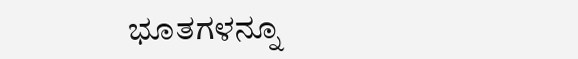ಭೂತಗಳನ್ನೂ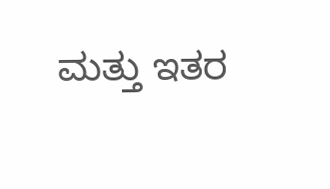ಮತ್ತು ಇತರ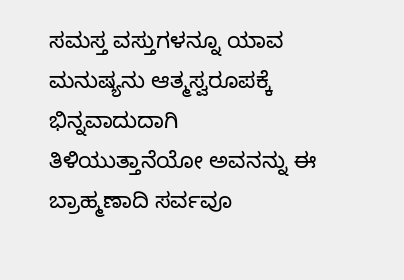ಸಮಸ್ತ ವಸ್ತುಗಳನ್ನೂ ಯಾವ ಮನುಷ್ಯನು ಆತ್ಮಸ್ವರೂಪಕ್ಕೆ ಭಿನ್ನವಾದುದಾಗಿ ತಿಳಿಯುತ್ತಾನೆಯೋ ಅವನನ್ನು ಈ ಬ್ರಾಹ್ಮಣಾದಿ ಸರ್ವವೂ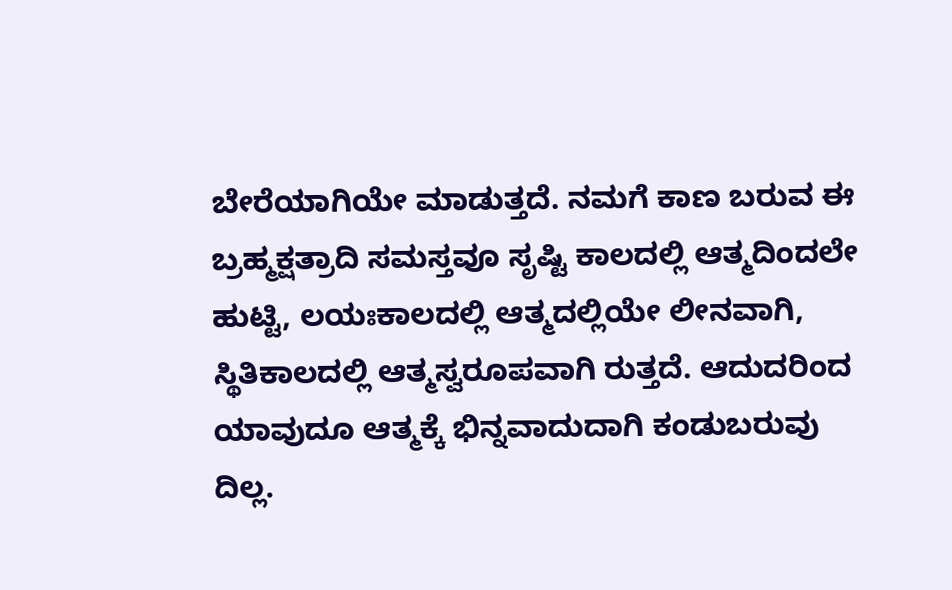ಬೇರೆಯಾಗಿಯೇ ಮಾಡುತ್ತದೆ. ನಮಗೆ ಕಾಣ ಬರುವ ಈ ಬ್ರಹ್ಮಕ್ಷತ್ರಾದಿ ಸಮಸ್ತವೂ ಸೃಷ್ಟಿ ಕಾಲದಲ್ಲಿ ಆತ್ಮದಿಂದಲೇ ಹುಟ್ಟಿ, ಲಯಃಕಾಲದಲ್ಲಿ ಆತ್ಮದಲ್ಲಿಯೇ ಲೀನವಾಗಿ, ಸ್ಥಿತಿಕಾಲದಲ್ಲಿ ಆತ್ಮಸ್ವರೂಪವಾಗಿ ರುತ್ತದೆ. ಆದುದರಿಂದ ಯಾವುದೂ ಆತ್ಮಕ್ಕೆ ಭಿನ್ನವಾದುದಾಗಿ ಕಂಡುಬರುವು ದಿಲ್ಲ.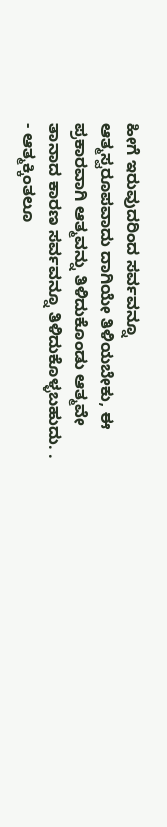ಹೀಗೆ ಇರುವುದರಿಂದ ಸರ್ವವನ್ನೂ ಆತ್ಮಸ್ವರೂಪವಾದು ದಾಗಿಯೇ ತಿಳಿಯಬೇಕು, ಈ ಪ್ರಕಾರವಾಗಿ ಆತ್ಮವನ್ನು ತಿಳಿದುಕೊಂಡು ಆತ್ಮವೇ ತಾನಾದ ಕಾರಣ ಸರ್ವವನ್ನೂ ತಿಳಿದುಕೊಳ್ಳಬಹುದು. . - ಆತ್ಮಕ್ಕಿಂತಲೂ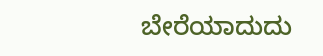ಬೇರೆಯಾದುದು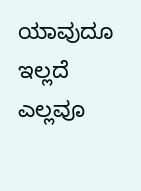ಯಾವುದೂ ಇಲ್ಲದೆ ಎಲ್ಲವೂ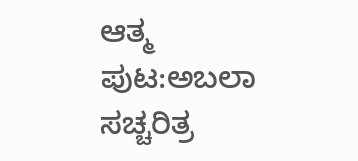ಆತ್ಮ
ಪುಟ:ಅಬಲಾ ಸಚ್ಚರಿತ್ರ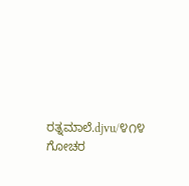ರತ್ನಮಾಲೆ.djvu/೪೧೪
ಗೋಚರ